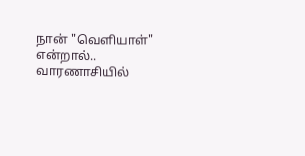நான் "வெளியாள்" என்றால்.. வாரணாசியில்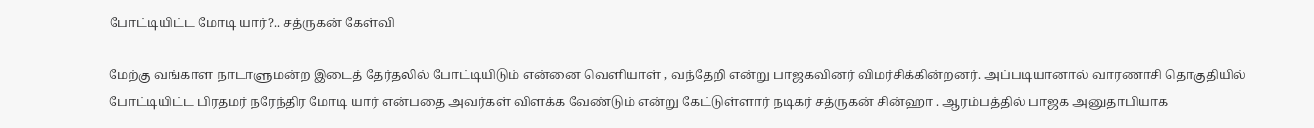போட்டியிட்ட மோடி யார்?.. சத்ருகன் கேள்வி

மேற்கு வங்காள நாடாளுமன்ற இடைத் தேர்தலில் போட்டியிடும் என்னை வெளியாள் , வந்தேறி என்று பாஜகவினர் விமர்சிக்கின்றனர். அப்படியானால் வாரணாசி தொகுதியில் போட்டியிட்ட பிரதமர் நரேந்திர மோடி யார் என்பதை அவர்கள் விளக்க வேண்டும் என்று கேட்டுள்ளார் நடிகர் சத்ருகன் சின்ஹா . ஆரம்பத்தில் பாஜக அனுதாபியாக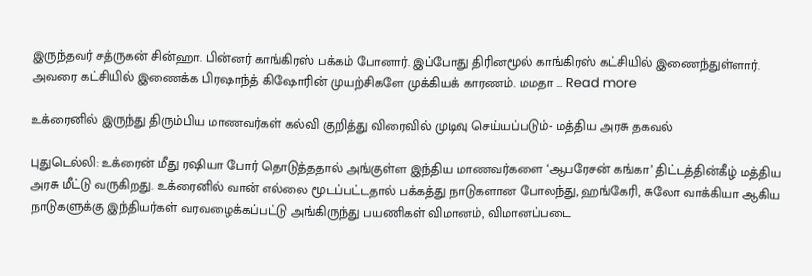இருந்தவர் சத்ருகன் சின்ஹா. பின்னர் காங்கிரஸ் பக்கம் போனார். இப்போது திரினமூல் காங்கிரஸ் கட்சியில் இணைந்துள்ளார். அவரை கட்சியில் இணைக்க பிரஷாந்த் கிஷோரின் முயற்சிகளே முக்கியக் காரணம். மமதா … Read more

உக்ரைனில் இருந்து திரும்பிய மாணவர்கள் கல்வி குறித்து விரைவில் முடிவு செய்யப்படும்- மத்திய அரசு தகவல்

புதுடெல்லி: உக்ரைன் மீது ரஷியா போர் தொடுத்ததால் அங்குள்ள இந்திய மாணவர்களை ‘ஆபரேசன் கங்கா’ திட்டத்தின்கீழ் மத்திய அரசு மீட்டு வருகிறது. உக்ரைனில் வான் எல்லை மூடப்பட்டதால் பக்கத்து நாடுகளான போலந்து, ஹங்கேரி, சுலோ வாக்கியா ஆகிய நாடுகளுக்கு இந்தியர்கள் வரவழைக்கப்பட்டு அங்கிருந்து பயணிகள் விமானம், விமானப்படை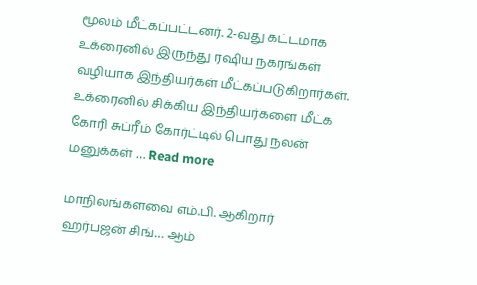மூலம் மீட்கப்பட்டனர். 2-வது கட்டமாக உக்ரைனில் இருந்து ரஷிய நகரங்கள் வழியாக இந்தியர்கள் மீட்கப்படுகிறார்கள். உக்ரைனில் சிக்கிய இந்தியர்களை மீட்க கோரி சுப்ரீம் கோர்ட்டில் பொது நலன் மனுக்கள் … Read more

மாநிலங்களவை எம்.பி. ஆகிறார் ஹர்பஜன் சிங்… ஆம்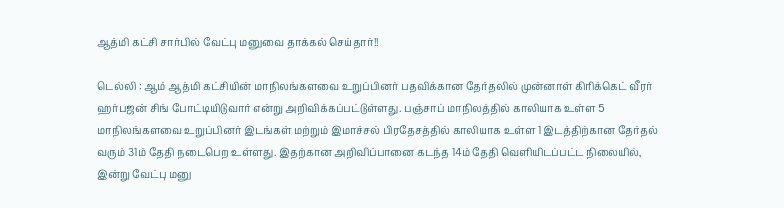ஆத்மி கட்சி சார்பில் வேட்பு மனுவை தாக்கல் செய்தார்!!

டெல்லி : ஆம் ஆத்மி கட்சியின் மாநிலங்களவை உறுப்பினர் பதவிக்கான தேர்தலில் முன்னாள் கிரிக்கெட் வீரர் ஹர்பஜன் சிங் போட்டியிடுவார் என்று அறிவிக்கப்பட்டுள்ளது. பஞ்சாப் மாநிலத்தில் காலியாக உள்ள 5 மாநிலங்களவை உறுப்பினர் இடங்கள் மற்றும் இமாச்சல் பிரதேசத்தில் காலியாக உள்ள 1 இடத்திற்கான தேர்தல் வரும் 31ம் தேதி நடைபெற உள்ளது. இதற்கான அறிவிப்பானை கடந்த 14ம் தேதி வெளியிடப்பட்ட நிலையில், இன்று வேட்பு மனு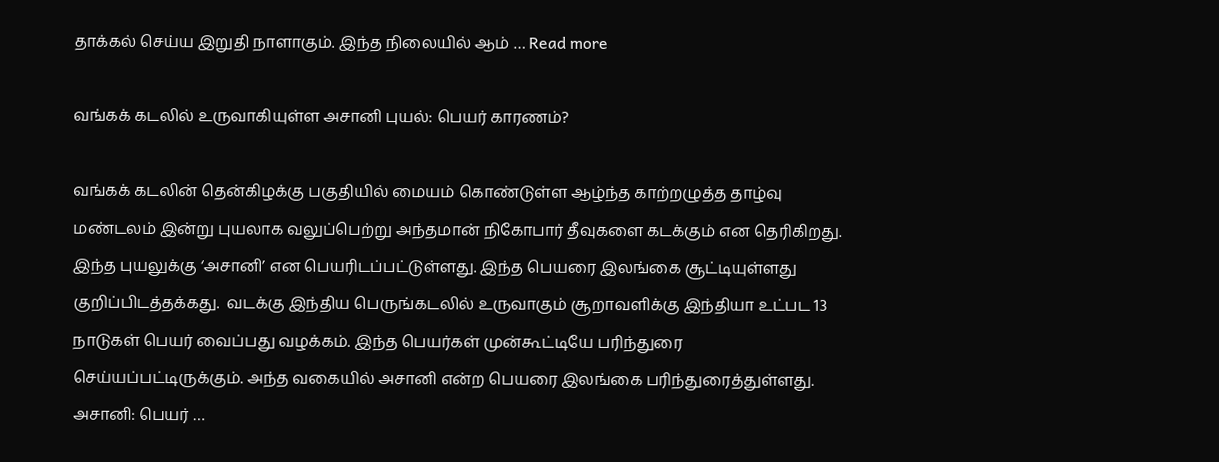தாக்கல் செய்ய இறுதி நாளாகும். இந்த நிலையில் ஆம் … Read more

வங்கக் கடலில் உருவாகியுள்ள அசானி புயல்: பெயர் காரணம்?

வங்கக் கடலின் தென்கிழக்கு பகுதியில் மையம் கொண்டுள்ள ஆழ்ந்த காற்றழுத்த தாழ்வு மண்டலம் இன்று புயலாக வலுப்பெற்று அந்தமான் நிகோபார் தீவுகளை கடக்கும் என தெரிகிறது. இந்த புயலுக்கு ‘அசானி’ என பெயரிடப்பட்டுள்ளது. இந்த பெயரை இலங்கை சூட்டியுள்ளது குறிப்பிடத்தக்கது.  வடக்கு இந்திய பெருங்கடலில் உருவாகும் சூறாவளிக்கு இந்தியா உட்பட 13 நாடுகள் பெயர் வைப்பது வழக்கம். இந்த பெயர்கள் முன்கூட்டியே பரிந்துரை செய்யப்பட்டிருக்கும். அந்த வகையில் அசானி என்ற பெயரை இலங்கை பரிந்துரைத்துள்ளது.  அசானி: பெயர் …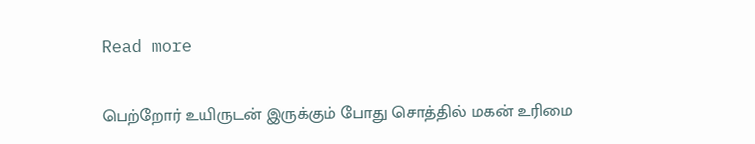Read more

பெற்றோர் உயிருடன் இருக்கும் போது சொத்தில் மகன் உரிமை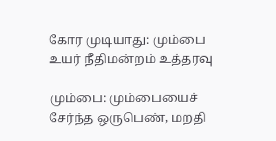கோர முடியாது: மும்பை உயர் நீதிமன்றம் உத்தரவு

மும்பை: மும்பையைச் சேர்ந்த ஒருபெண், மறதி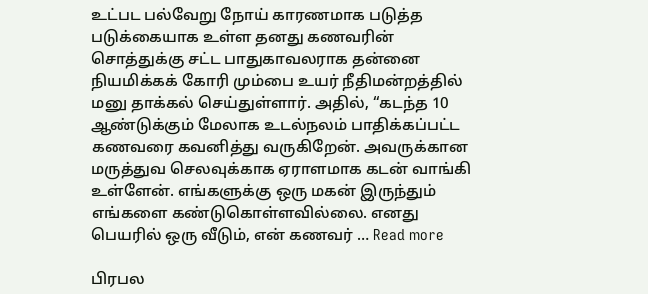உட்பட பல்வேறு நோய் காரணமாக படுத்த படுக்கையாக உள்ள தனது கணவரின் சொத்துக்கு சட்ட பாதுகாவலராக தன்னை நியமிக்கக் கோரி மும்பை உயர் நீதிமன்றத்தில் மனு தாக்கல் செய்துள்ளார். அதில், “கடந்த 10 ஆண்டுக்கும் மேலாக உடல்நலம் பாதிக்கப்பட்ட கணவரை கவனித்து வருகிறேன். அவருக்கான மருத்துவ செலவுக்காக ஏராளமாக கடன் வாங்கி உள்ளேன். எங்களுக்கு ஒரு மகன் இருந்தும் எங்களை கண்டுகொள்ளவில்லை. எனது பெயரில் ஒரு வீடும், என் கணவர் … Read more

பிரபல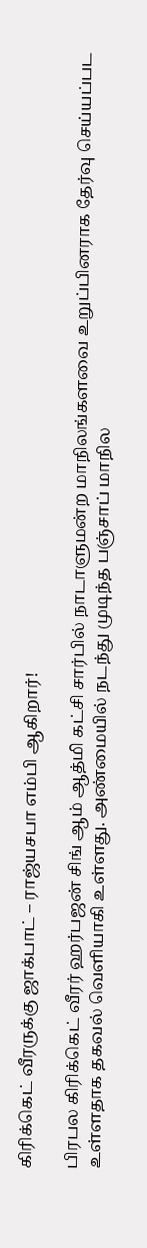கிரிக்கெட் வீரருக்கு ஜாக்பாட் – ராஜ்யசபா எம்பி ஆகிறார்!

பிரபல கிரிக்கெட் வீரர் ஹர்பஜன் சிங் ஆம் ஆத்மி கட்சி சார்பில் நாடாளுமன்ற மாநிலங்களவை உறுப்பினராக தேர்வு செய்யப்பட உள்ளதாக தகவல் வெளியாகி உள்ளது. அண்மையில் நடந்து முடிந்த பஞ்சாப் மாநில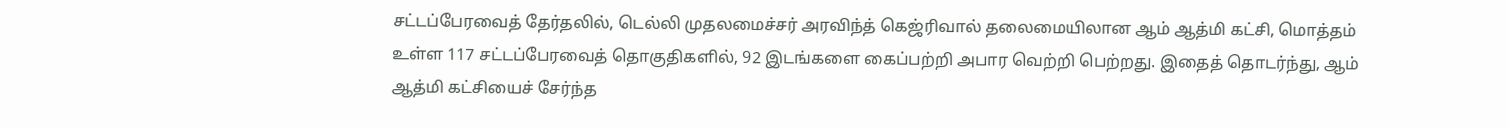சட்டப்பேரவைத் தேர்தலில், டெல்லி முதலமைச்சர் அரவிந்த் கெஜ்ரிவால் தலைமையிலான ஆம் ஆத்மி கட்சி, மொத்தம் உள்ள 117 சட்டப்பேரவைத் தொகுதிகளில், 92 இடங்களை கைப்பற்றி அபார வெற்றி பெற்றது. இதைத் தொடர்ந்து, ஆம் ஆத்மி கட்சியைச் சேர்ந்த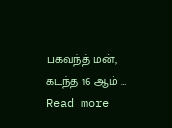பகவந்த் மன், கடந்த 16 ஆம் … Read more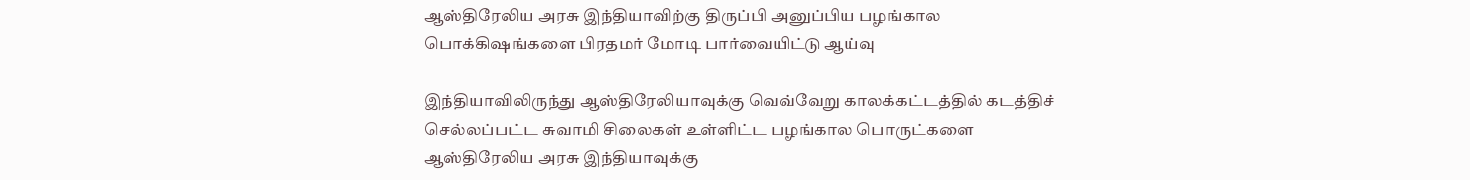ஆஸ்திரேலிய அரசு இந்தியாவிற்கு திருப்பி அனுப்பிய பழங்கால பொக்கிஷங்களை பிரதமர் மோடி பார்வையிட்டு ஆய்வு

இந்தியாவிலிருந்து ஆஸ்திரேலியாவுக்கு வெவ்வேறு காலக்கட்டத்தில் கடத்திச் செல்லப்பட்ட சுவாமி சிலைகள் உள்ளிட்ட பழங்கால பொருட்களை ஆஸ்திரேலிய அரசு இந்தியாவுக்கு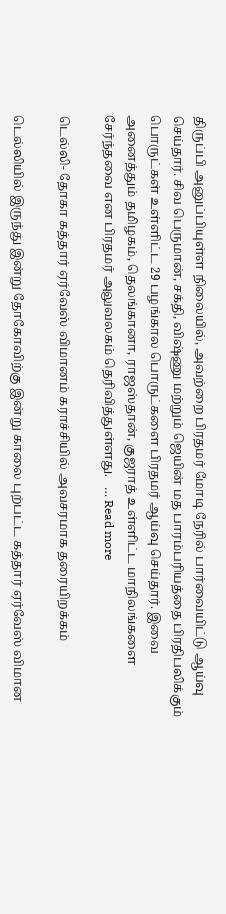திருப்பி அனுப்பியுள்ள நிலையில், அவற்றை பிரதமர் மோடி நேரில் பார்வையிட்டு ஆய்வு செய்தார். சிவ பெருமான், சக்தி, விஷ்ணு மற்றும் ஜெயின் மத பாரம்பரியத்தை பிரதிபலிக்கும் பொருட்கள் உள்ளிட்ட 29 பழங்கால பொருட்களை பிரதமர் ஆய்வு செய்தார். இவை அனைத்தும் தமிழகம், தெலங்கானா, ராஜஸ்தான், குஜராத் உள்ளிட்ட மாநிலங்களை சேர்ந்தவை என பிரதமர் அலுவலகம் தெரிவித்துள்ளது.   … Read more

டெல்லி- தோகா கத்தார் ஏர்வேஸ் விமானம் கராச்சியில் அவசரமாக தரையிறக்கம்

டெல்லியில் இருந்து இன்று தோகோவிற்கு இன்று காலை புற்பட்ட கத்தார் ஏர்வேஸ் விமான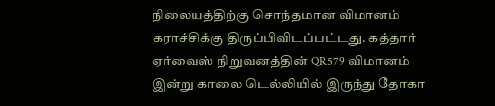நிலையத்திற்கு சொந்தமான விமானம் கராச்சிக்கு திருப்பிவிடப்பட்டது. கத்தார் ஏர்வைஸ் நிறுவனத்தின் QR579 விமானம் இன்று காலை டெல்லியில் இருந்து தோகா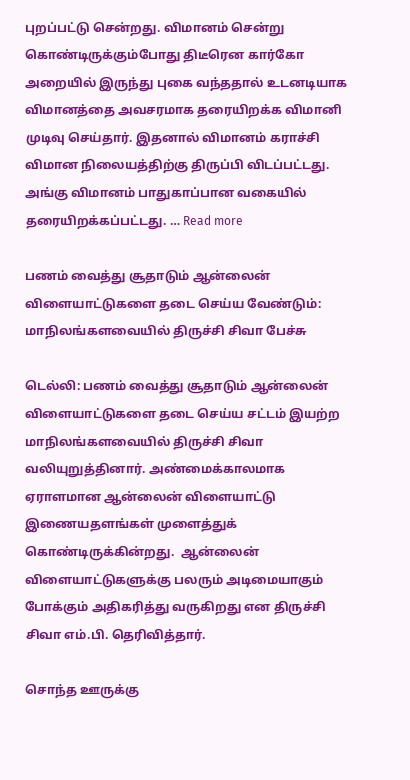புறப்பட்டு சென்றது. விமானம் சென்று கொண்டிருக்கும்போது திடீரென கார்கோ அறையில் இருந்து புகை வந்ததால் உடனடியாக விமானத்தை அவசரமாக தரையிறக்க விமானி முடிவு செய்தார். இதனால் விமானம் கராச்சி விமான நிலையத்திற்கு திருப்பி விடப்பட்டது. அங்கு விமானம் பாதுகாப்பான வகையில் தரையிறக்கப்பட்டது. … Read more

பணம் வைத்து சூதாடும் ஆன்லைன் விளையாட்டுகளை தடை செய்ய வேண்டும்: மாநிலங்களவையில் திருச்சி சிவா பேச்சு

டெல்லி: பணம் வைத்து சூதாடும் ஆன்லைன் விளையாட்டுகளை தடை செய்ய சட்டம் இயற்ற மாநிலங்களவையில் திருச்சி சிவா வலியுறுத்தினார். அண்மைக்காலமாக ஏராளமான ஆன்லைன் விளையாட்டு இணையதளங்கள் முளைத்துக் கொண்டிருக்கின்றது.  ஆன்லைன் விளையாட்டுகளுக்கு பலரும் அடிமையாகும் போக்கும் அதிகரித்து வருகிறது என திருச்சி சிவா எம்.பி. தெரிவித்தார்.

சொந்த ஊருக்கு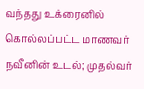வந்தது உக்ரைனில் கொல்லப்பட்ட மாணவர் நவீனின் உடல்; முதல்வர்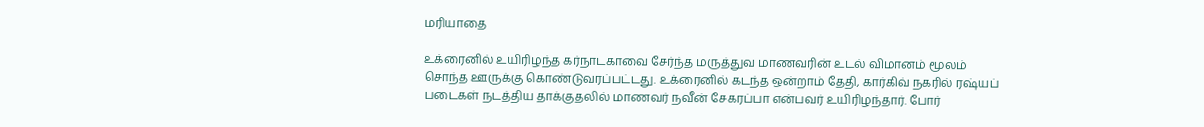மரியாதை

உக்ரைனில் உயிரிழந்த கர்நாடகாவை சேர்ந்த மருத்துவ மாணவரின் உடல் விமானம் மூலம் சொந்த ஊருக்கு கொண்டுவரப்பட்டது. உக்ரைனில் கடந்த ஒன்றாம் தேதி, கார்கிவ் நகரில் ரஷ்யப் படைகள் நடத்திய தாக்குதலில் மாணவர் நவீன் சேகரப்பா என்பவர் உயிரிழந்தார். போர்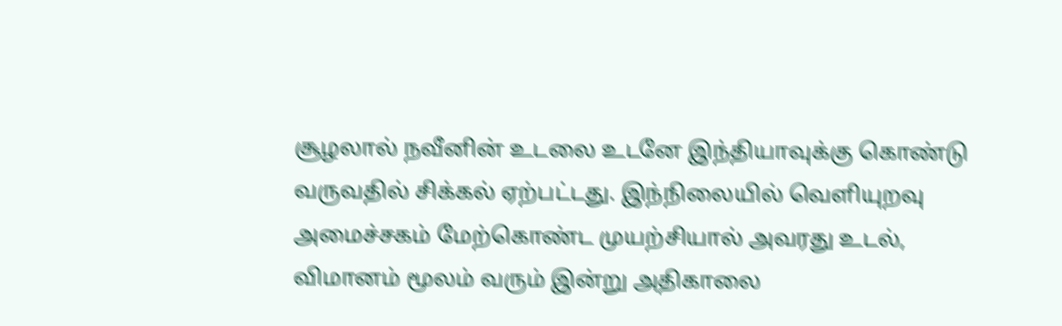சூழலால் நவீனின் உடலை உடனே இந்தியாவுக்கு கொண்டு வருவதில் சிக்கல் ஏற்பட்டது. இந்நிலையில் வெளியுறவு அமைச்சகம் மேற்கொண்ட முயற்சியால் அவரது உடல், விமானம் மூலம் வரும் இன்று அதிகாலை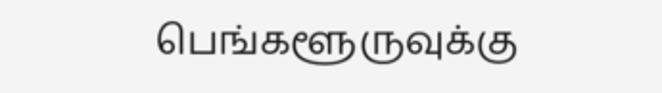பெங்களூருவுக்கு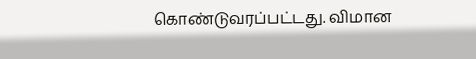கொண்டுவரப்பட்டது. விமான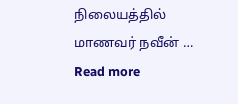நிலையத்தில் மாணவர் நவீன் … Read more